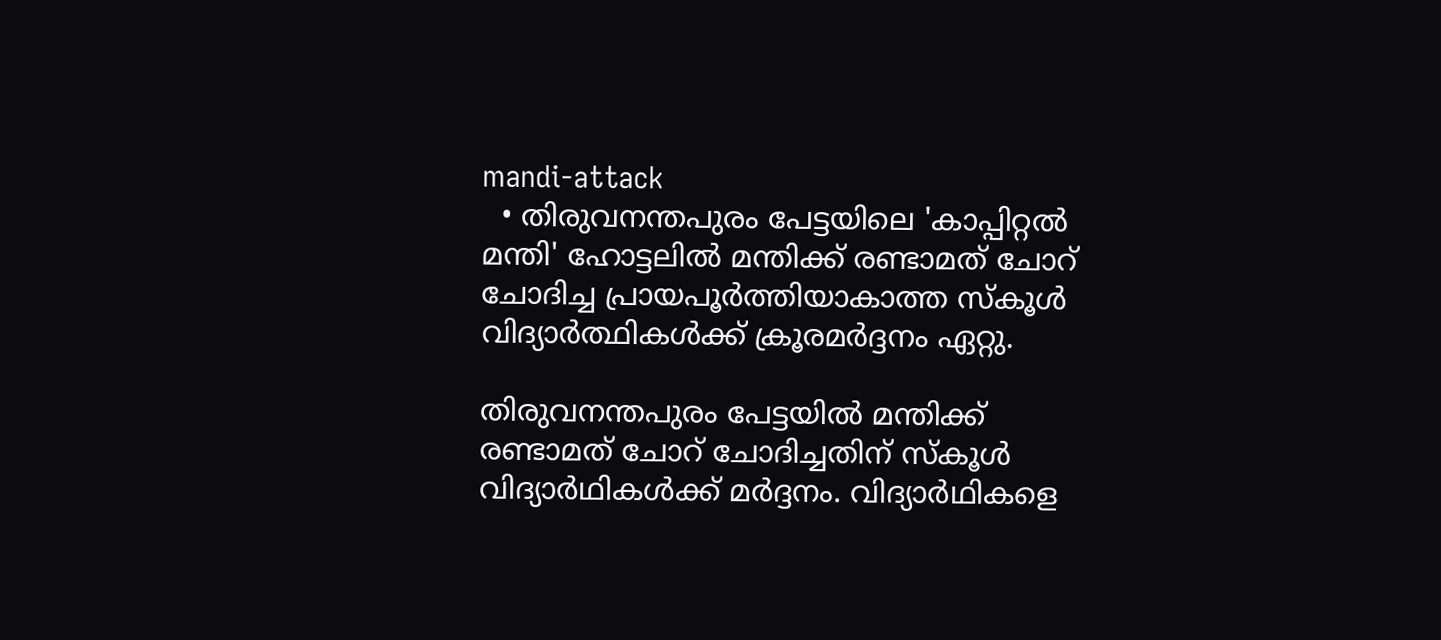mandi-attack
  • തിരുവനന്തപുരം പേട്ടയിലെ 'കാപ്പിറ്റൽ മന്തി' ഹോട്ടലിൽ മന്തിക്ക് രണ്ടാമത് ചോറ് ചോദിച്ച പ്രായപൂർത്തിയാകാത്ത സ്കൂൾ വിദ്യാർത്ഥികൾക്ക് ക്രൂരമർദ്ദനം ഏറ്റു.

തിരുവനന്തപുരം പേട്ടയിൽ മന്തിക്ക് രണ്ടാമത് ചോറ് ചോദിച്ചതിന് സ്‌കൂൾ വിദ്യാർഥികൾക്ക് മർദ്ദനം. വിദ്യാർഥികളെ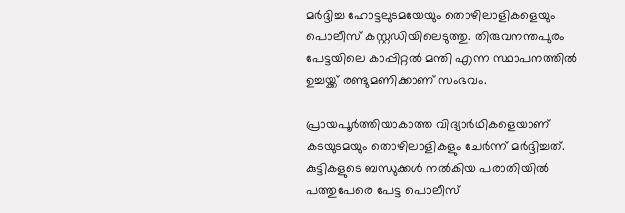മർദ്ദിച്ച ഹോട്ടലുടമയേയും തൊഴിലാളികളെയും പൊലീസ് കസ്റ്റഡിയിലെടുത്തു. തിരുവനന്തപുരം പേട്ടയിലെ കാപ്പിറ്റൽ മന്തി എന്ന സ്ഥാപനത്തിൽ ഉച്ചയ്ക്ക് രണ്ടുമണിക്കാണ് സംഭവം.

പ്രായപൂർത്തിയാകാത്ത വിദ്യാർഥികളെയാണ് കടയുടമയും തൊഴിലാളികളും ചേർന്ന് മർദ്ദിച്ചത്. കുട്ടികളുടെ ബന്ധുക്കൾ നൽകിയ പരാതിയിൽ പത്തുപേരെ പേട്ട പൊലീസ്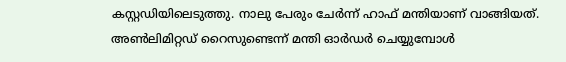കസ്റ്റഡിയിലെടുത്തു. നാലു പേരും ചേര്‍ന്ന് ഹാഫ് മന്തിയാണ് വാങ്ങിയത്. അണ്‍ലിമിറ്റ‍ഡ് റൈസുണ്ടെന്ന് മന്തി ഓര്‍ഡര്‍ ചെയ്യുമ്പോള്‍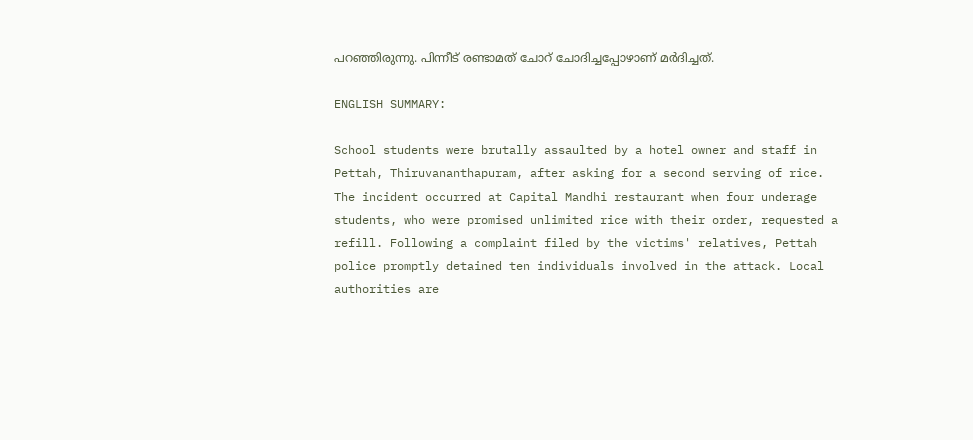പറഞ്ഞിരുന്നു. പിന്നീട് രണ്ടാമത് ചോറ് ചോദിച്ചപ്പോഴാണ് മര്‍ദിച്ചത്.

ENGLISH SUMMARY:

School students were brutally assaulted by a hotel owner and staff in Pettah, Thiruvananthapuram, after asking for a second serving of rice. The incident occurred at Capital Mandhi restaurant when four underage students, who were promised unlimited rice with their order, requested a refill. Following a complaint filed by the victims' relatives, Pettah police promptly detained ten individuals involved in the attack. Local authorities are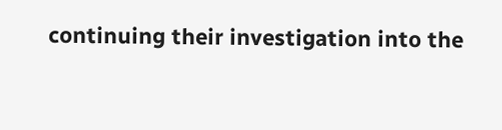continuing their investigation into the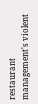restaurant management's violent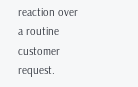reaction over a routine customer request.